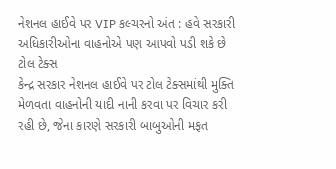નેશનલ હાઈવે પર VIP કલ્ચરનો અંત : હવે સરકારી અધિકારીઓના વાહનોએ પણ આપવો પડી શકે છે ટોલ ટેક્સ
કેન્દ્ર સરકાર નેશનલ હાઈવે પર ટોલ ટેક્સમાંથી મુક્તિ મેળવતા વાહનોની યાદી નાની કરવા પર વિચાર કરી રહી છે, જેના કારણે સરકારી બાબુઓની મફત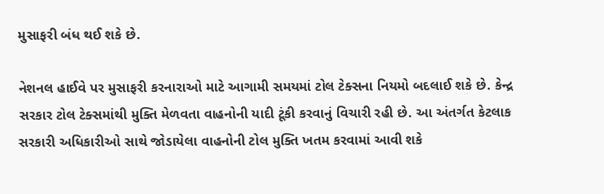મુસાફરી બંધ થઈ શકે છે.

નેશનલ હાઈવે પર મુસાફરી કરનારાઓ માટે આગામી સમયમાં ટોલ ટેક્સના નિયમો બદલાઈ શકે છે. કેન્દ્ર સરકાર ટોલ ટેક્સમાંથી મુક્તિ મેળવતા વાહનોની યાદી ટૂંકી કરવાનું વિચારી રહી છે. આ અંતર્ગત કેટલાક સરકારી અધિકારીઓ સાથે જોડાયેલા વાહનોની ટોલ મુક્તિ ખતમ કરવામાં આવી શકે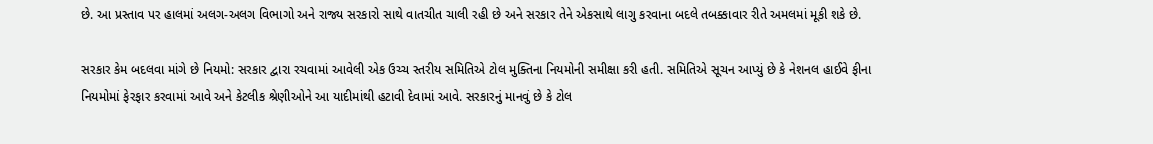છે. આ પ્રસ્તાવ પર હાલમાં અલગ-અલગ વિભાગો અને રાજ્ય સરકારો સાથે વાતચીત ચાલી રહી છે અને સરકાર તેને એકસાથે લાગુ કરવાના બદલે તબક્કાવાર રીતે અમલમાં મૂકી શકે છે.

સરકાર કેમ બદલવા માંગે છે નિયમો: સરકાર દ્વારા રચવામાં આવેલી એક ઉચ્ચ સ્તરીય સમિતિએ ટોલ મુક્તિના નિયમોની સમીક્ષા કરી હતી. સમિતિએ સૂચન આપ્યું છે કે નેશનલ હાઈવે ફીના નિયમોમાં ફેરફાર કરવામાં આવે અને કેટલીક શ્રેણીઓને આ યાદીમાંથી હટાવી દેવામાં આવે. સરકારનું માનવું છે કે ટોલ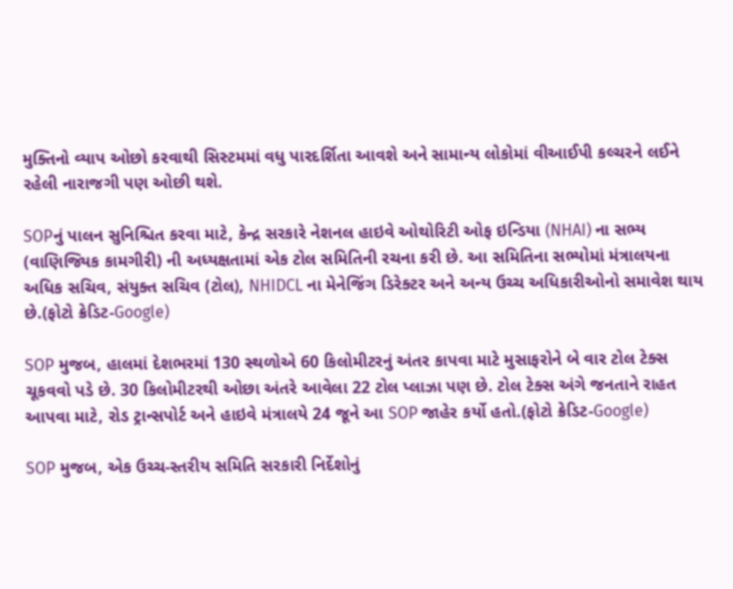મુક્તિનો વ્યાપ ઓછો કરવાથી સિસ્ટમમાં વધુ પારદર્શિતા આવશે અને સામાન્ય લોકોમાં વીઆઈપી કલ્ચરને લઈને રહેલી નારાજગી પણ ઓછી થશે.

SOPનું પાલન સુનિશ્ચિત કરવા માટે, કેન્દ્ર સરકારે નેશનલ હાઇવે ઓથોરિટી ઓફ ઇન્ડિયા (NHAI) ના સભ્ય (વાણિજ્યિક કામગીરી) ની અધ્યક્ષતામાં એક ટોલ સમિતિની રચના કરી છે. આ સમિતિના સભ્યોમાં મંત્રાલયના અધિક સચિવ, સંયુક્ત સચિવ (ટોલ), NHIDCL ના મેનેજિંગ ડિરેક્ટર અને અન્ય ઉચ્ચ અધિકારીઓનો સમાવેશ થાય છે.(ફોટો ક્રેડિટ-Google)

SOP મુજબ, હાલમાં દેશભરમાં 130 સ્થળોએ 60 કિલોમીટરનું અંતર કાપવા માટે મુસાફરોને બે વાર ટોલ ટેક્સ ચૂકવવો પડે છે. 30 કિલોમીટરથી ઓછા અંતરે આવેલા 22 ટોલ પ્લાઝા પણ છે. ટોલ ટેક્સ અંગે જનતાને રાહત આપવા માટે, રોડ ટ્રાન્સપોર્ટ અને હાઇવે મંત્રાલયે 24 જૂને આ SOP જાહેર કર્યો હતો.(ફોટો ક્રેડિટ-Google)

SOP મુજબ, એક ઉચ્ચ-સ્તરીય સમિતિ સરકારી નિર્દેશોનું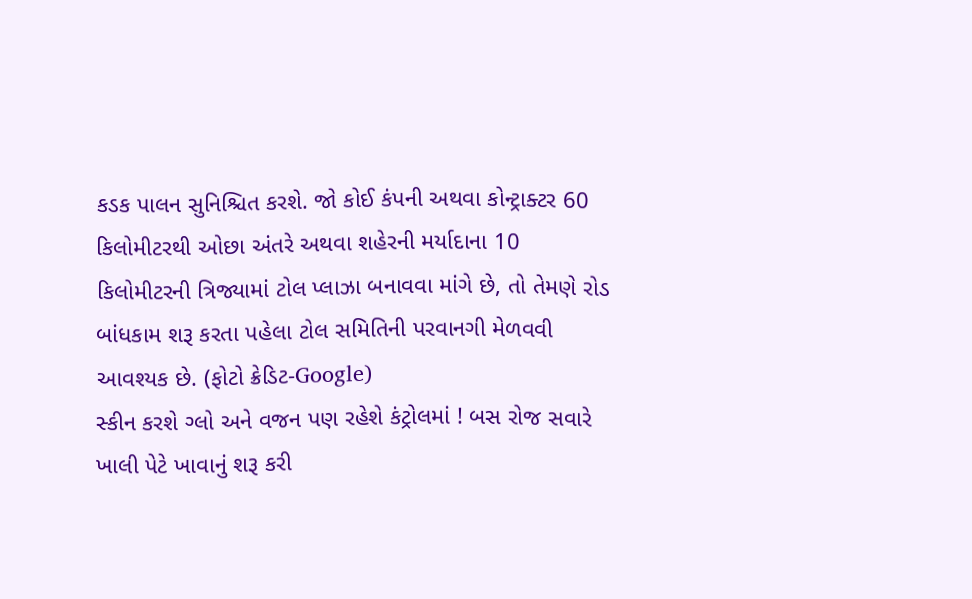કડક પાલન સુનિશ્ચિત કરશે. જો કોઈ કંપની અથવા કોન્ટ્રાક્ટર 60 કિલોમીટરથી ઓછા અંતરે અથવા શહેરની મર્યાદાના 10 કિલોમીટરની ત્રિજ્યામાં ટોલ પ્લાઝા બનાવવા માંગે છે, તો તેમણે રોડ બાંધકામ શરૂ કરતા પહેલા ટોલ સમિતિની પરવાનગી મેળવવી આવશ્યક છે. (ફોટો ક્રેડિટ-Google)
સ્કીન કરશે ગ્લો અને વજન પણ રહેશે કંટ્રોલમાં ! બસ રોજ સવારે ખાલી પેટે ખાવાનું શરૂ કરી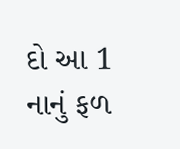દો આ 1 નાનું ફળ